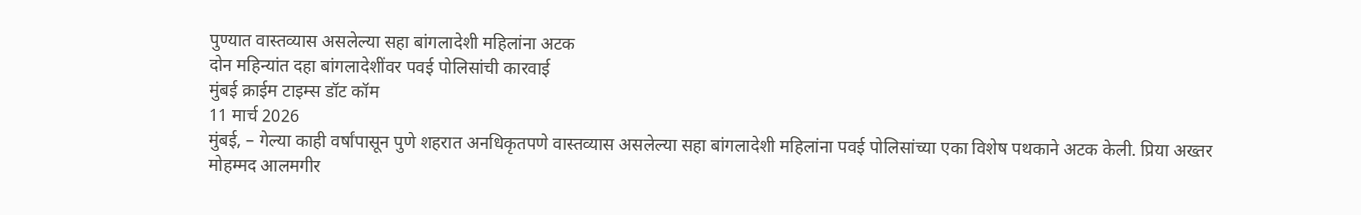पुण्यात वास्तव्यास असलेल्या सहा बांगलादेशी महिलांना अटक
दोन महिन्यांत दहा बांगलादेशींवर पवई पोलिसांची कारवाई
मुंबई क्राईम टाइम्स डॉट कॉम
11 मार्च 2026
मुंबई, – गेल्या काही वर्षांपासून पुणे शहरात अनधिकृतपणे वास्तव्यास असलेल्या सहा बांगलादेशी महिलांना पवई पोलिसांच्या एका विशेष पथकाने अटक केली. प्रिया अख्तर मोहम्मद आलमगीर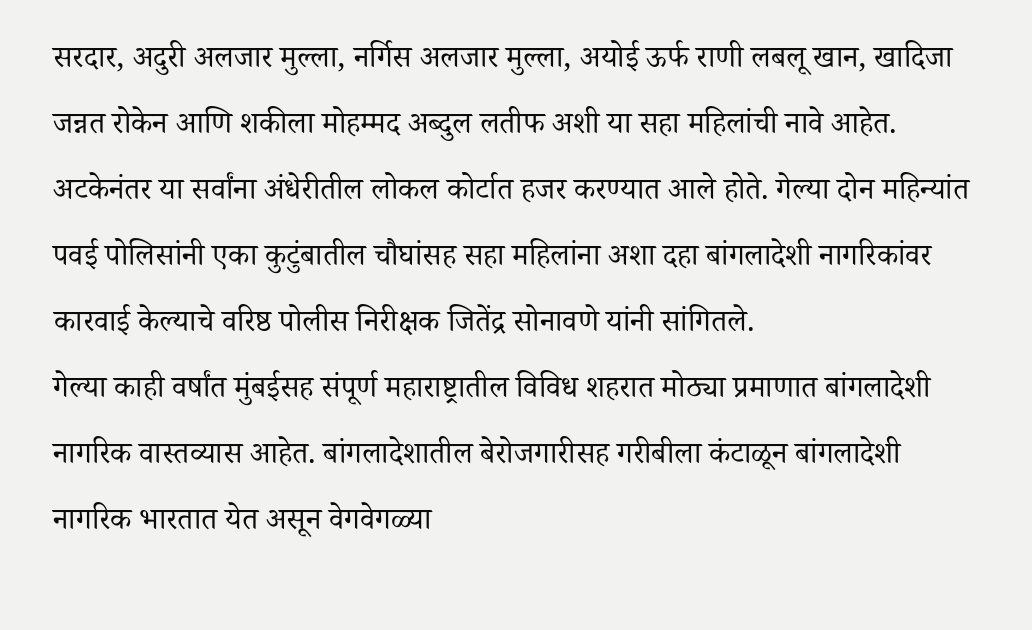सरदार, अदुरी अलजार मुल्ला, नर्गिस अलजार मुल्ला, अयोई ऊर्फ राणी लबलू खान, खादिजा जन्नत रोकेन आणि शकीला मोहम्मद अब्दुल लतीफ अशी या सहा महिलांची नावे आहेत. अटकेनंतर या सर्वांना अंधेरीतील लोकल कोर्टात हजर करण्यात आले होते. गेल्या दोन महिन्यांत पवई पोलिसांनी एका कुटुंबातील चौघांसह सहा महिलांना अशा दहा बांगलादेशी नागरिकांवर कारवाई केल्याचे वरिष्ठ पोलीस निरीक्षक जितेंद्र सोनावणे यांनी सांगितले.
गेल्या काही वर्षांत मुंबईसह संपूर्ण महाराष्ट्रातील विविध शहरात मोठ्या प्रमाणात बांगलादेशी नागरिक वास्तव्यास आहेत. बांगलादेशातील बेरोजगारीसह गरीबीला कंटाळून बांगलादेशी नागरिक भारतात येत असून वेगवेगळ्या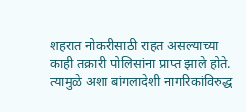शहरात नोकरीसाठी राहत असल्याच्या काही तक्रारी पोलिसांना प्राप्त झाले होते. त्यामुळे अशा बांगलादेशी नागरिकांविरुद्ध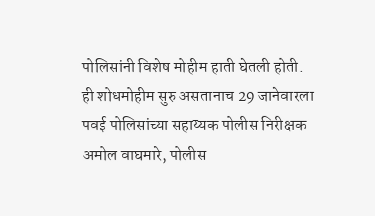पोलिसांनी विशेष मोहीम हाती घेतली होती. ही शोधमोहीम सुरु असतानाच 29 जानेवारला पवई पोलिसांच्या सहाय्यक पोलीस निरीक्षक अमोल वाघमारे, पोलीस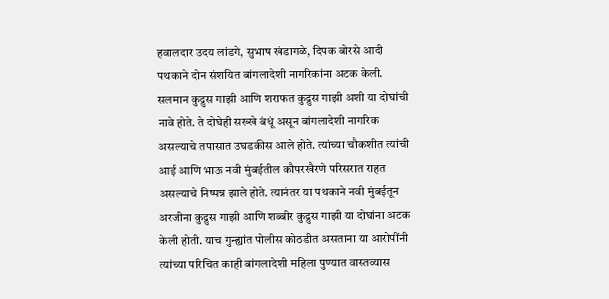हवालदार उदय लांडगे, सुभाष खंडागळे, दिपक बोरसे आदी पथकाने दोन संशयित बांगलादेशी नागरिकांना अटक केली.
सलमान कुद्रुस गाझी आणि शराफत कुद्रुस गाझी अशी या दोघांची नावे होते. ते दोघेही सख्खे बंधूं असून बांगलादेशी नागरिक असल्याचे तपासात उघडकीस आले होते. त्यांच्या चौकशीत त्यांची आई आणि भाऊ नवी मुंबईतील कौपरखैरणे परिसरात राहत असल्याचे निष्पन्न झाले होते. त्यानंतर या पथकाने नवी मुंबईतून अरजीना कुद्रुस गाझी आणि शब्बीर कुद्रुस गाझी या दोघांना अटक केली होती. याच गुन्ह्यांत पोलीस कोठडीत असताना या आरोपींनी त्यांच्या परिचित काही बांगलादेशी महिला पुण्यात वास्तव्यास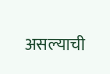असल्याची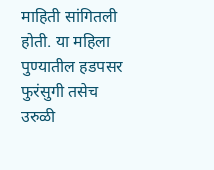माहिती सांगितली होती. या महिला पुण्यातील हडपसर फुरंसुगी तसेच उरुळी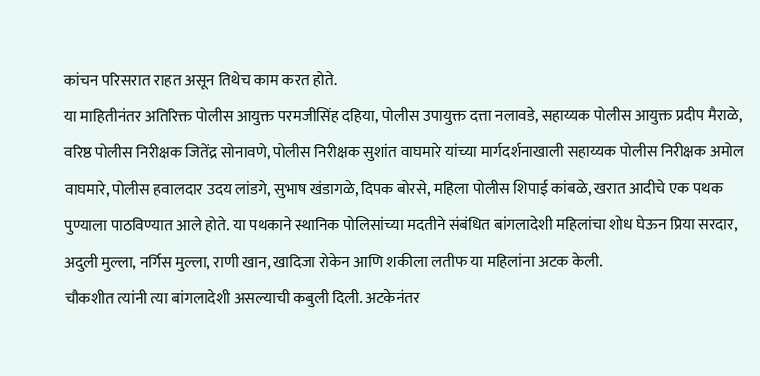कांचन परिसरात राहत असून तिथेच काम करत होते.
या माहितीनंतर अतिरिक्त पोलीस आयुक्त परमजीसिंह दहिया, पोलीस उपायुक्त दत्ता नलावडे, सहाय्यक पोलीस आयुक्त प्रदीप मैराळे, वरिष्ठ पोलीस निरीक्षक जितेंद्र सोनावणे, पोलीस निरीक्षक सुशांत वाघमारे यांच्या मार्गदर्शनाखाली सहाय्यक पोलीस निरीक्षक अमोल वाघमारे, पोलीस हवालदार उदय लांडगे, सुभाष खंडागळे, दिपक बोरसे, महिला पोलीस शिपाई कांबळे, खरात आदीचे एक पथक पुण्याला पाठविण्यात आले होते. या पथकाने स्थानिक पोलिसांच्या मदतीने संबंधित बांगलादेशी महिलांचा शोध घेऊन प्रिया सरदार, अदुली मुल्ला, नर्गिस मुल्ला, राणी खान, खादिजा रोकेन आणि शकीला लतीफ या महिलांना अटक केली.
चौकशीत त्यांनी त्या बांगलादेशी असल्याची कबुली दिली. अटकेनंतर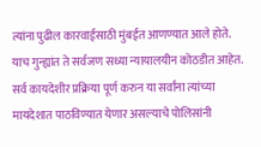त्यांना पुढील कारवाईसाठी मुंबईत आणण्यात आले होते. याच गुन्ह्यांत ते सर्वजण सध्या न्यायालयीन कोठडीत आहेत. सर्व कायदेशीर प्रक्रिया पूर्ण करुन या सर्वांना त्यांच्या मायदेशात पाठविण्यात येणार असल्याचे पोलिसांनी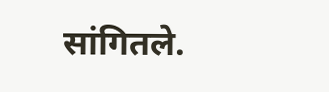सांगितले.